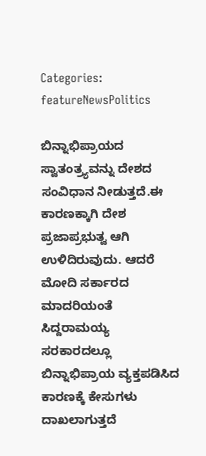Categories: featureNewsPolitics

ಬಿನ್ನಾಭಿಪ್ರಾಯದ ಸ್ವಾತಂತ್ರ್ಯವನ್ನು ದೇಶದ ಸಂವಿಧಾನ ನೀಡುತ್ತದೆ.ಈ ಕಾರಣಕ್ಕಾಗಿ ದೇಶ ಪ್ರಜಾಪ್ರಭುತ್ವ ಆಗಿ ಉಳಿದಿರುವುದು. ಆದರೆ ಮೋದಿ ಸರ್ಕಾರದ ಮಾದರಿಯಂತೆ ಸಿದ್ದರಾಮಯ್ಯ ಸರಕಾರದಲ್ಲೂ ಬಿನ್ನಾಭಿಪ್ರಾಯ ವ್ಯಕ್ತಪಡಿಸಿದ ಕಾರಣಕ್ಕೆ ಕೇಸುಗಳು ದಾಖಲಾಗುತ್ತದೆ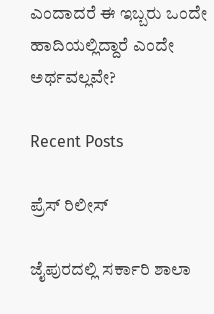ಎಂದಾದರೆ ಈ ಇಬ್ಬರು ಒಂದೇ ಹಾದಿಯಲ್ಲಿದ್ದಾರೆ ಎಂದೇ ಅರ್ಥವಲ್ಲವೇ?

Recent Posts

ಪ್ರೆಸ್ ರಿಲೀಸ್

ಜೈಪುರದಲ್ಲಿ ಸರ್ಕಾರಿ ಶಾಲಾ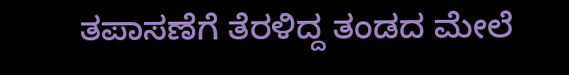ತಪಾಸಣೆಗೆ ತೆರಳಿದ್ದ ತಂಡದ ಮೇಲೆ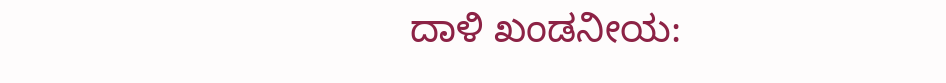ದಾಳಿ ಖಂಡನೀಯ: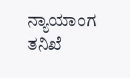ನ್ಯಾಯಾಂಗ ತನಿಖೆ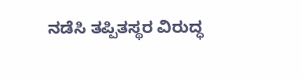ನಡೆಸಿ ತಪ್ಪಿತಸ್ಥರ ವಿರುದ್ಧ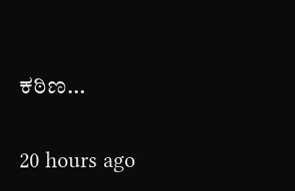ಕಠಿಣ…

20 hours ago